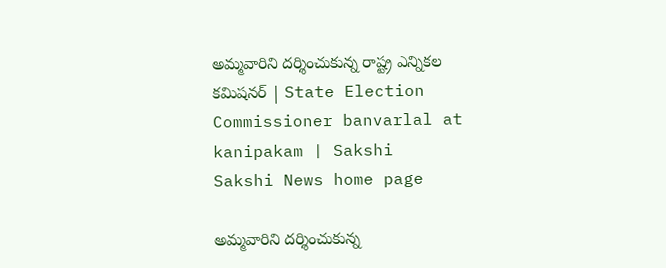అమ్మవారిని దర్శించుకున్న రాష్ట్ర ఎన్నికల కమిషనర్ | State Election Commissioner banvarlal at kanipakam | Sakshi
Sakshi News home page

అమ్మవారిని దర్శించుకున్న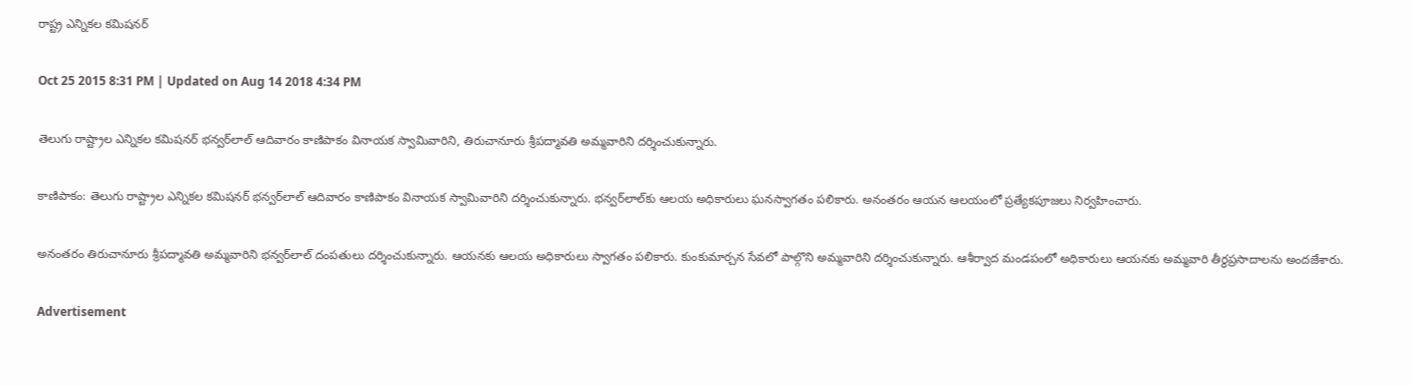రాష్ట్ర ఎన్నికల కమిషనర్

Oct 25 2015 8:31 PM | Updated on Aug 14 2018 4:34 PM

తెలుగు రాష్ట్రాల ఎన్నికల కమిషనర్ భన్వర్‌లాల్ ఆదివారం కాణిపాకం వినాయక స్వామివారిని, తిరుచానూరు శ్రీపద్మావతి అమ్మవారిని దర్శించుకున్నారు.

కాణిపాకం: తెలుగు రాష్ట్రాల ఎన్నికల కమిషనర్ భన్వర్‌లాల్ ఆదివారం కాణిపాకం వినాయక స్వామివారిని దర్శించుకున్నారు. భన్వర్‌లాల్‌కు ఆలయ అధికారులు ఘనస్వాగతం పలికారు. అనంతరం ఆయన ఆలయంలో ప్రత్యేకపూజలు నిర్వహించారు.

అనంతరం తిరుచానూరు శ్రీపద్మావతి అమ్మవారిని భన్వర్‌లాల్ దంపతులు దర్శించుకున్నారు. ఆయనకు ఆలయ అధికారులు స్వాగతం పలికారు. కుంకుమార్చన సేవలో పాల్గొని అమ్మవారిని దర్శించుకున్నారు. ఆశీర్వాద మండపంలో అధికారులు ఆయనకు అమ్మవారి తీర్థప్రసాదాలను అందజేశారు.

Advertisement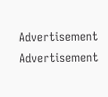Advertisement
Advertisement